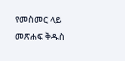የመስመር ላይ መጽሐፍ ቅዱስ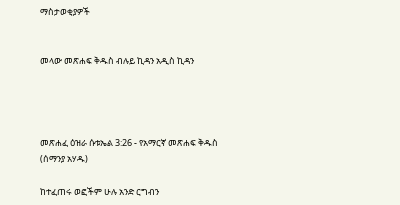ማስታወቂያዎች


መላው መጽሐፍ ቅዱስ ብሉይ ኪዳን አዲስ ኪዳን




መጽሐፈ ዕዝራ ሱቱኤል 3:26 - የአማርኛ መጽሐፍ ቅዱስ (ሰማንያ አሃዱ)

ከተፈጠሩ ወፎችም ሁሉ አንድ ርግብን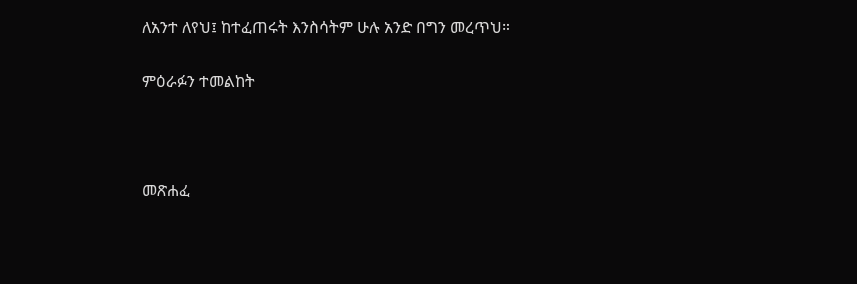ለአንተ ለየህ፤ ከተፈጠሩት እንስሳትም ሁሉ አንድ በግን መረጥህ።

ምዕራፉን ተመልከት



መጽሐፈ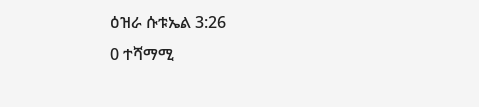ዕዝራ ሱቱኤል 3:26
0 ተሻማሚ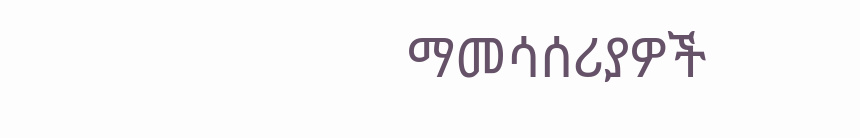ማመሳሰሪያዎች